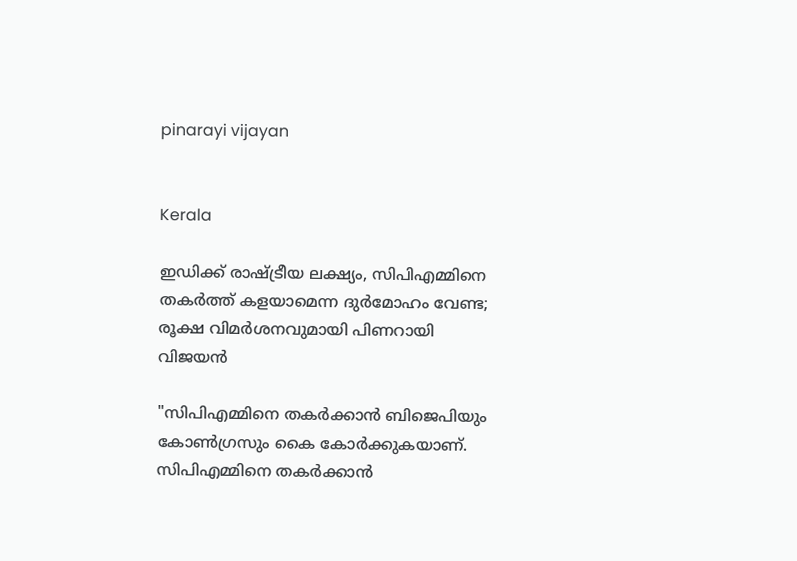pinarayi vijayan


Kerala

ഇ‍ഡിക്ക് രാഷ്ട്രീയ ലക്ഷ്യം, സിപിഎമ്മിനെ തകർത്ത് കളയാമെന്ന ദുർമോഹം വേണ്ട; രൂക്ഷ വിമർശനവുമായി പിണറായി വിജയൻ

"സിപിഎമ്മിനെ തകർക്കാൻ ബിജെപിയും കോൺഗ്രസും കൈ കോർക്കുകയാണ്. സിപിഎമ്മിനെ തകർക്കാൻ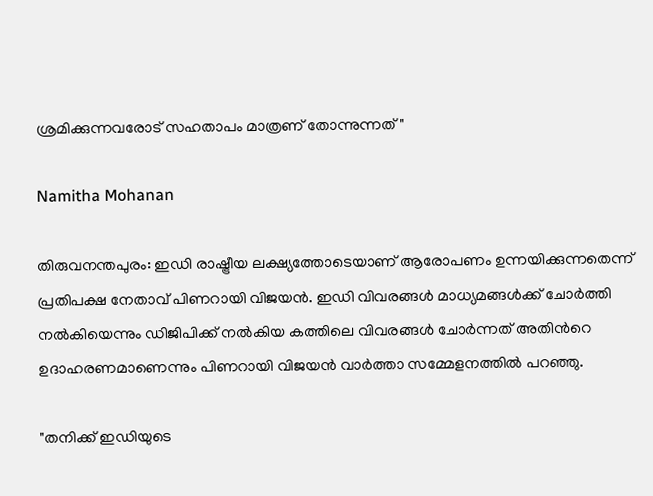ശ്രമിക്കുന്നവരോട് സഹതാപം മാത്രണ് തോന്നുന്നത്"

Namitha Mohanan

തിരുവനന്തപുരം: ഇ‍ഡി രാഷ്ട്രീയ ലക്ഷ്യത്തോടെയാണ് ആരോപണം ഉന്നയിക്കുന്നതെന്ന് പ്രതിപക്ഷ നേതാവ് പിണറായി വിജയൻ. ഇഡി വിവരങ്ങൾ മാധ്യമങ്ങൾക്ക് ചോർത്തി നൽകിയെന്നും ഡിജിപിക്ക് നൽകിയ കത്തിലെ വിവരങ്ങള്‍ ചോര്‍ന്നത് അതിന്‍റെ ഉദാഹരണമാണെന്നും പിണറായി വിജയൻ വാർത്താ സമ്മേളനത്തിൽ പറഞ്ഞു.

"തനിക്ക് ഇഡിയുടെ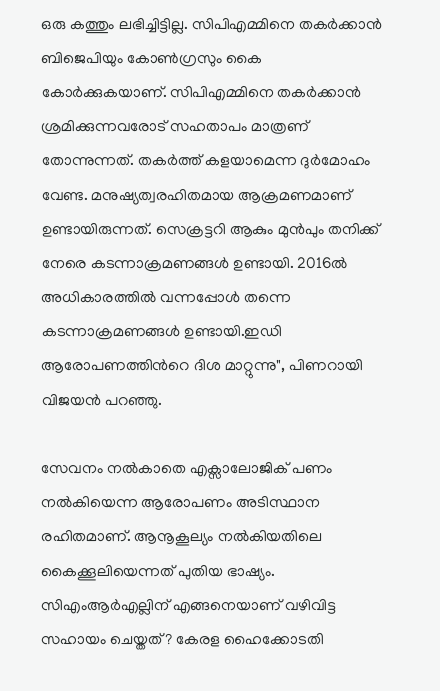ഒരു കത്തും ലഭിച്ചിട്ടില്ല. സിപിഎമ്മിനെ തകർക്കാൻ ബിജെപിയും കോൺഗ്രസും കൈ കോർക്കുകയാണ്. സിപിഎമ്മിനെ തകർക്കാൻ ശ്രമിക്കുന്നവരോട് സഹതാപം മാത്രണ് തോന്നുന്നത്. തകർത്ത് കളയാമെന്ന ദുർമോഹം വേണ്ട. മനുഷ്യത്വരഹിതമായ ആക്രമണമാണ് ഉണ്ടായിരുന്നത്. സെക്രട്ടറി ആകും മുൻപും തനിക്ക് നേരെ കടന്നാക്രമണങ്ങള്‍ ഉണ്ടായി. 2016ൽ അധികാരത്തിൽ വന്നപ്പോൾ തന്നെ കടന്നാക്രമണങ്ങൾ ഉണ്ടായി.ഇഡി ആരോപണത്തിന്‍റെ ദിശ മാറ്റുന്നു", പിണറായി വിജയൻ പറഞ്ഞു.

സേവനം നൽകാതെ എക്സാലോജിക് പണം നൽകിയെന്ന ആരോപണം അടിസ്ഥാന രഹിതമാണ്. ആനൂകൂല്യം നൽകിയതിലെ കൈക്കൂലിയെന്നത് പുതിയ ഭാഷ്യം. സിഎംആര്‍എല്ലിന് എങ്ങനെയാണ് വഴിവിട്ട സഹായം ചെയ്തത്? കേരള ഹൈക്കോടതി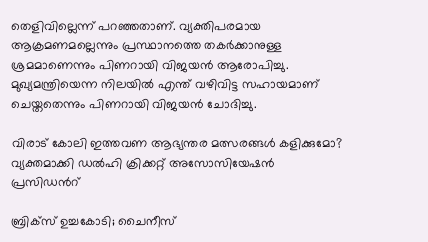തെളിവില്ലെന്ന് പറഞ്ഞതാണ്. വ്യക്തിപരമായ ആക്രമണമല്ലെന്നും പ്രസ്ഥാനത്തെ തകര്‍ക്കാനുള്ള ശ്രമമാണെന്നും പിണറായി വിജയൻ ആരോപിച്ചു. മുഖ്യമന്ത്രിയെന്ന നിലയിൽ എന്ത് വഴിവിട്ട സഹായമാണ് ചെയ്തതെന്നും പിണറായി വിജയൻ ചോദിച്ചു.

വിരാട് കോലി ഇത്തവണ ആഭ‍്യന്തര മത്സരങ്ങൾ കളിക്കുമോ? വ‍്യക്തമാക്കി ഡൽഹി ക്രിക്കറ്റ് അസോസിയേഷൻ പ്രസിഡന്‍റ്

ബ്രിക്സ് ഉച്ചകോടി; ചൈനീസ്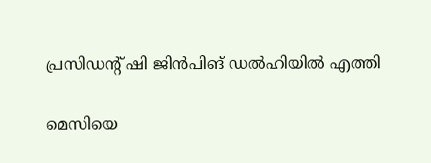പ്രസിഡന്‍റ് ഷി ജിൻപിങ് ഡൽഹിയിൽ എത്തി

മെസിയെ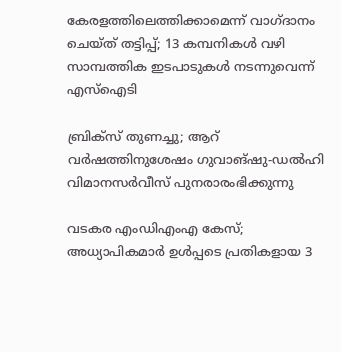കേരളത്തിലെത്തിക്കാമെന്ന് വാഗ്ദാനം ചെയ്ത് തട്ടിപ്പ്; 13 കമ്പനികൾ വഴി സാമ്പത്തിക ഇടപാടുകൾ നടന്നുവെന്ന് എസ്ഐടി

ബ്രിക്സ് തുണച്ചു; ആറ് വർഷത്തിനുശേഷം ഗുവാങ്ഷു-ഡൽഹി വിമാനസർവീസ് പുനരാരംഭിക്കുന്നു

വടകര എംഡിഎംഎ കേസ്; അധ‍്യാപികമാർ ഉൾപ്പടെ പ്രതികളായ 3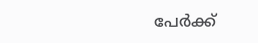പേർക്ക്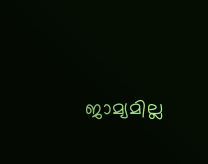ജാമ‍്യമില്ല